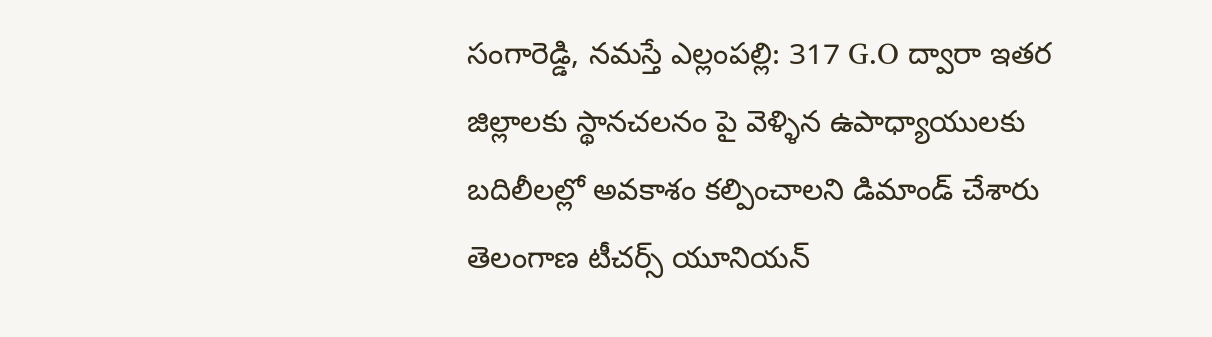సంగారెడ్డి, నమస్తే ఎల్లంపల్లి: 317 G.O ద్వారా ఇతర జిల్లాలకు స్థానచలనం పై వెళ్ళిన ఉపాధ్యాయులకు బదిలీలల్లో అవకాశం కల్పించాలని డిమాండ్ చేశారు తెలంగాణ టీచర్స్ యూనియన్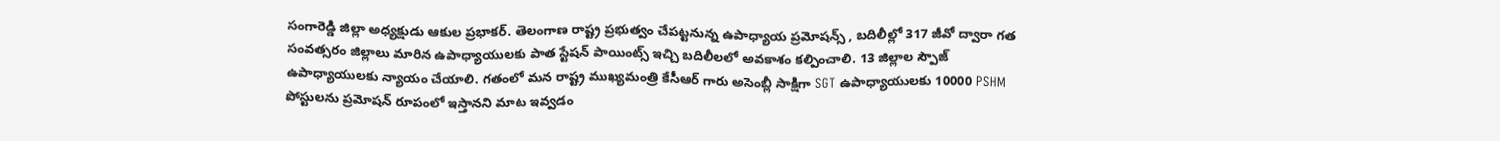సంగారెడ్డి జిల్లా అధ్యక్షుడు ఆకుల ప్రభాకర్. తెలంగాణ రాష్ట్ర ప్రభుత్వం చేపట్టనున్న ఉపాధ్యాయ ప్రమోషన్స్ , బదిలీల్లో 317 జీవో ద్వారా గత సంవత్సరం జిల్లాలు మారిన ఉపాధ్యాయులకు పాత స్టేషన్ పాయింట్స్ ఇచ్చి బదిలీలలో అవకాశం కల్పించాలి. 13 జిల్లాల స్పౌజ్ ఉపాధ్యాయులకు న్యాయం చేయాలి. గతంలో మన రాష్ట్ర ముఖ్యమంత్రి కేసీఆర్ గారు అసెంబ్లీ సాక్షిగా SGT ఉపాధ్యాయులకు 10000 PSHM పోస్టులను ప్రమోషన్ రూపంలో ఇస్తానని మాట ఇవ్వడం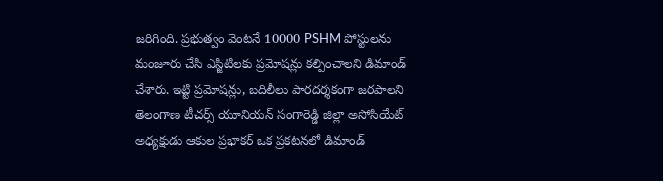జరిగింది. ప్రభుత్వం వెంటనే 10000 PSHM పోస్టులను మంజూరు చేసి ఎస్జిటిలకు ప్రమోషన్లు కల్పించాలని డిమాండ్ చేశారు. ఇట్టి ప్రమోషన్లు, బదిలీలు పారదర్శకంగా జరపాలని తెలంగాణ టీచర్స్ యూనియన్ సంగారెడ్డి జిల్లా అసోసియేట్ అధ్యక్షుడు ఆకుల ప్రభాకర్ ఒక ప్రకటనలో డిమాండ్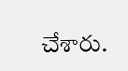చేశారు.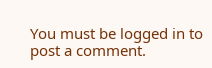You must be logged in to post a comment.